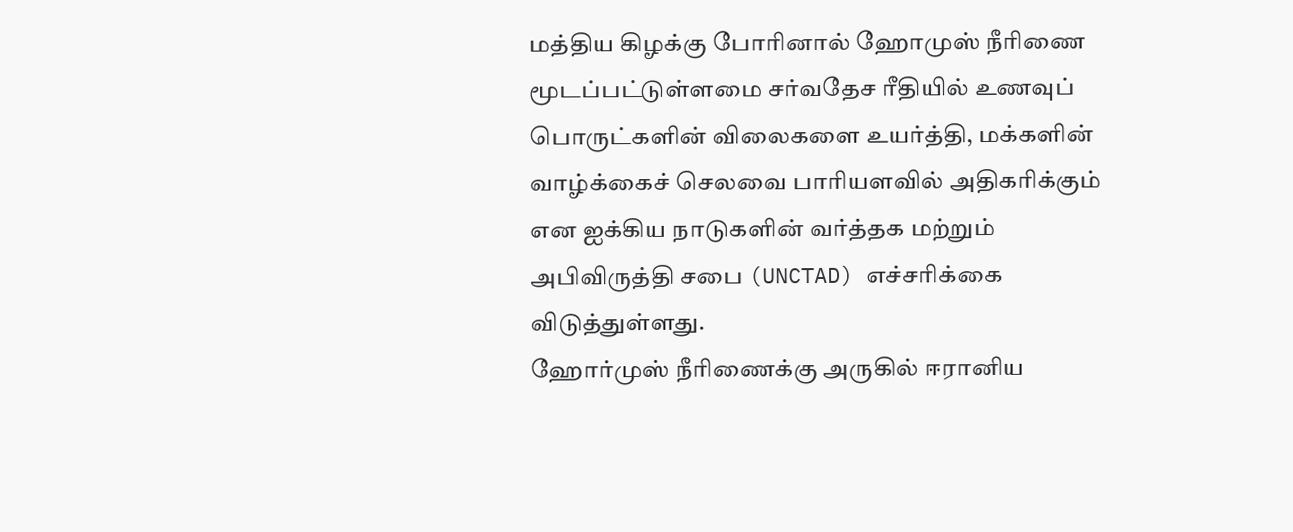மத்திய கிழக்கு போரினால் ஹோமுஸ் நீரிணை மூடப்பட்டுள்ளமை சர்வதேச ரீதியில் உணவுப் பொருட்களின் விலைகளை உயர்த்தி, மக்களின் வாழ்க்கைச் செலவை பாரியளவில் அதிகரிக்கும் என ஐக்கிய நாடுகளின் வர்த்தக மற்றும் அபிவிருத்தி சபை (UNCTAD) எச்சரிக்கை விடுத்துள்ளது.
ஹோர்முஸ் நீரிணைக்கு அருகில் ஈரானிய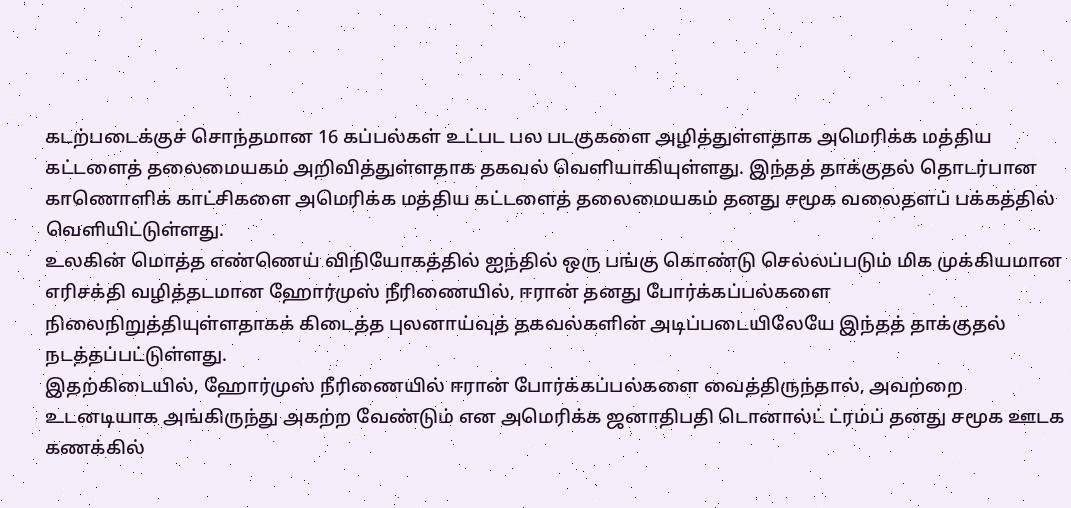கடற்படைக்குச் சொந்தமான 16 கப்பல்கள் உட்பட பல படகுகளை அழித்துள்ளதாக அமெரிக்க மத்திய கட்டளைத் தலைமையகம் அறிவித்துள்ளதாக தகவல் வெளியாகியுள்ளது. இந்தத் தாக்குதல் தொடர்பான காணொளிக் காட்சிகளை அமெரிக்க மத்திய கட்டளைத் தலைமையகம் தனது சமூக வலைதளப் பக்கத்தில் வெளியிட்டுள்ளது.
உலகின் மொத்த எண்ணெய் விநியோகத்தில் ஐந்தில் ஒரு பங்கு கொண்டு செல்லப்படும் மிக முக்கியமான எரிசக்தி வழித்தடமான ஹோர்முஸ் நீரிணையில், ஈரான் தனது போர்க்கப்பல்களை நிலைநிறுத்தியுள்ளதாகக் கிடைத்த புலனாய்வுத் தகவல்களின் அடிப்படையிலேயே இந்தத் தாக்குதல் நடத்தப்பட்டுள்ளது.
இதற்கிடையில், ஹோர்முஸ் நீரிணையில் ஈரான் போர்க்கப்பல்களை வைத்திருந்தால், அவற்றை உடனடியாக அங்கிருந்து அகற்ற வேண்டும் என அமெரிக்க ஜனாதிபதி டொனால்ட் ட்ரம்ப் தனது சமூக ஊடக கணக்கில்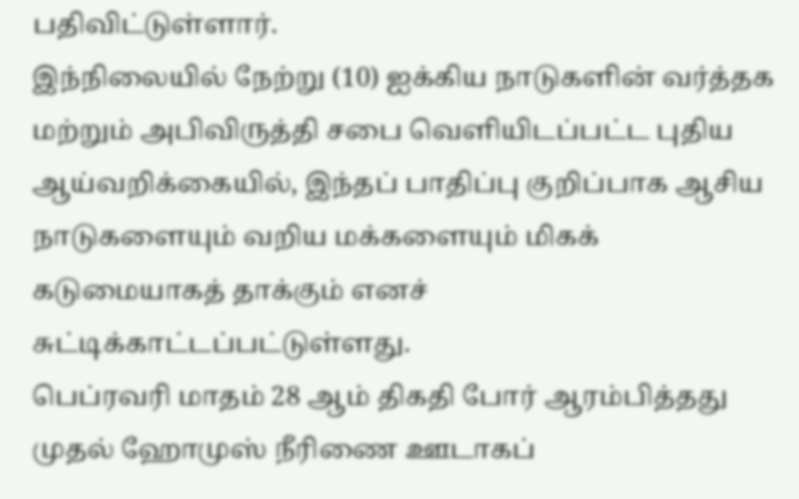பதிவிட்டுள்ளார்.
இந்நிலையில் நேற்று (10) ஐக்கிய நாடுகளின் வர்த்தக மற்றும் அபிவிருத்தி சபை வெளியிடப்பட்ட புதிய ஆய்வறிக்கையில், இந்தப் பாதிப்பு குறிப்பாக ஆசிய நாடுகளையும் வறிய மக்களையும் மிகக் கடுமையாகத் தாக்கும் எனச் சுட்டிக்காட்டப்பட்டுள்ளது.
பெப்ரவரி மாதம் 28 ஆம் திகதி போர் ஆரம்பித்தது முதல் ஹோமுஸ் நீரிணை ஊடாகப்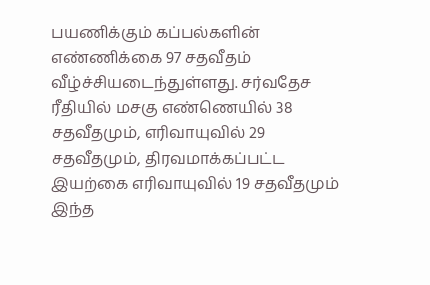பயணிக்கும் கப்பல்களின் எண்ணிக்கை 97 சதவீதம் வீழ்ச்சியடைந்துள்ளது. சர்வதேச ரீதியில் மசகு எண்ணெயில் 38 சதவீதமும், எரிவாயுவில் 29 சதவீதமும், திரவமாக்கப்பட்ட இயற்கை எரிவாயுவில் 19 சதவீதமும் இந்த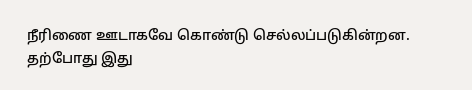நீரிணை ஊடாகவே கொண்டு செல்லப்படுகின்றன.
தற்போது இது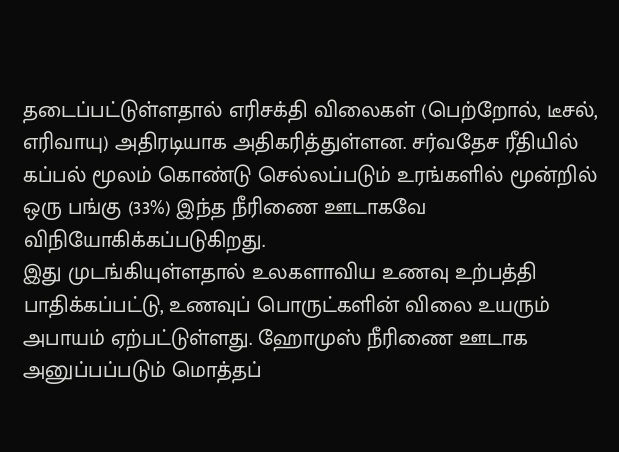தடைப்பட்டுள்ளதால் எரிசக்தி விலைகள் (பெற்றோல், டீசல், எரிவாயு) அதிரடியாக அதிகரித்துள்ளன. சர்வதேச ரீதியில் கப்பல் மூலம் கொண்டு செல்லப்படும் உரங்களில் மூன்றில் ஒரு பங்கு (33%) இந்த நீரிணை ஊடாகவே விநியோகிக்கப்படுகிறது.
இது முடங்கியுள்ளதால் உலகளாவிய உணவு உற்பத்தி பாதிக்கப்பட்டு, உணவுப் பொருட்களின் விலை உயரும் அபாயம் ஏற்பட்டுள்ளது. ஹோமுஸ் நீரிணை ஊடாக அனுப்பப்படும் மொத்தப்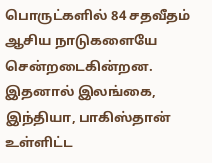பொருட்களில் 84 சதவீதம் ஆசிய நாடுகளையே சென்றடைகின்றன.
இதனால் இலங்கை, இந்தியா, பாகிஸ்தான் உள்ளிட்ட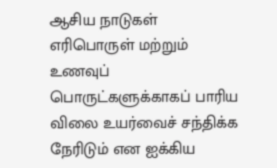ஆசிய நாடுகள் எரிபொருள் மற்றும் உணவுப் பொருட்களுக்காகப் பாரிய விலை உயர்வைச் சந்திக்க நேரிடும் என ஐக்கிய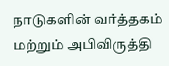நாடுகளின் வர்த்தகம் மற்றும் அபிவிருத்தி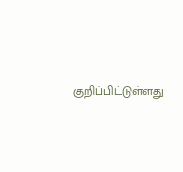குறிப்பிட்டுள்ளது